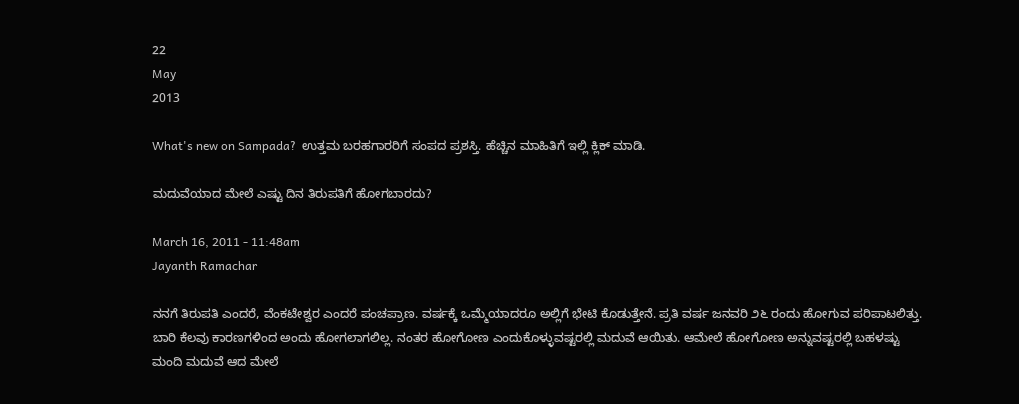22
May
2013

What's new on Sampada?  ಉತ್ತಮ ಬರಹಗಾರರಿಗೆ ಸಂಪದ ಪ್ರಶಸ್ತಿ. ಹೆಚ್ಚಿನ ಮಾಹಿತಿಗೆ ಇಲ್ಲಿ ಕ್ಲಿಕ್ ಮಾಡಿ.

ಮದುವೆಯಾದ ಮೇಲೆ ಎಷ್ಟು ದಿನ ತಿರುಪತಿಗೆ ಹೋಗಬಾರದು?

March 16, 2011 - 11:48am
Jayanth Ramachar

ನನಗೆ ತಿರುಪತಿ ಎಂದರೆ, ವೆಂಕಟೇಶ್ವರ ಎಂದರೆ ಪಂಚಪ್ರಾಣ. ವರ್ಷಕ್ಕೆ ಒಮ್ಮೆಯಾದರೂ ಅಲ್ಲಿಗೆ ಭೇಟಿ ಕೊಡುತ್ತೇನೆ. ಪ್ರತಿ ವರ್ಷ ಜನವರಿ ೨೬ ರಂದು ಹೋಗುವ ಪರಿಪಾಟಲಿತ್ತು. ಬಾರಿ ಕೆಲವು ಕಾರಣಗಳಿಂದ ಅಂದು ಹೋಗಲಾಗಲಿಲ್ಲ. ನಂತರ ಹೋಗೋಣ ಎಂದುಕೊಳ್ಳುವಷ್ಟರಲ್ಲಿ ಮದುವೆ ಆಯಿತು. ಆಮೇಲೆ ಹೋಗೋಣ ಅನ್ನುವಷ್ಟರಲ್ಲಿ ಬಹಳಷ್ಟು ಮಂದಿ ಮದುವೆ ಆದ ಮೇಲೆ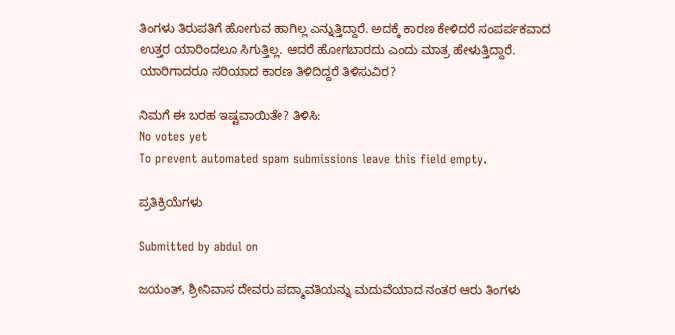ತಿಂಗಳು ತಿರುಪತಿಗೆ ಹೋಗುವ ಹಾಗಿಲ್ಲ ಎನ್ನುತ್ತಿದ್ದಾರೆ. ಅದಕ್ಕೆ ಕಾರಣ ಕೇಳಿದರೆ ಸಂಪರ್ಪಕವಾದ ಉತ್ತರ ಯಾರಿಂದಲೂ ಸಿಗುತ್ತಿಲ್ಲ. ಆದರೆ ಹೋಗಬಾರದು ಎಂದು ಮಾತ್ರ ಹೇಳುತ್ತಿದ್ದಾರೆ. ಯಾರಿಗಾದರೂ ಸರಿಯಾದ ಕಾರಣ ತಿಳಿದಿದ್ದರೆ ತಿಳಿಸುವಿರ?

ನಿಮಗೆ ಈ ಬರಹ ಇಷ್ಟವಾಯಿತೇ? ತಿಳಿಸಿ:
No votes yet
To prevent automated spam submissions leave this field empty.

ಪ್ರತಿಕ್ರಿಯೆಗಳು

Submitted by abdul on

ಜಯಂತ್, ಶ್ರೀನಿವಾಸ ದೇವರು ಪದ್ಮಾವತಿಯನ್ನು ಮದುವೆಯಾದ ನಂತರ ಆರು ತಿಂಗಳು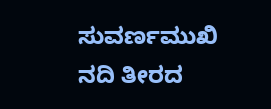ಸುವರ್ಣಮುಖಿ ನದಿ ತೀರದ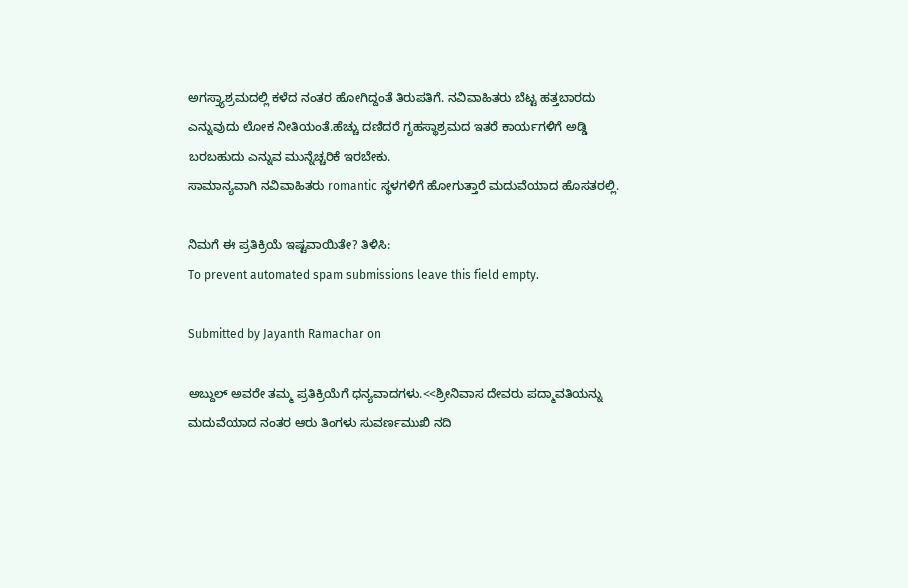ಅಗಸ್ತ್ಯಾಶ್ರಮದಲ್ಲಿ ಕಳೆದ ನಂತರ ಹೋಗಿದ್ದಂತೆ ತಿರುಪತಿಗೆ. ನವಿವಾಹಿತರು ಬೆಟ್ಟ ಹತ್ತಬಾರದು ಎನ್ನುವುದು ಲೋಕ ನೀತಿಯಂತೆ.ಹೆಚ್ಚು ದಣಿದರೆ ಗೃಹಸ್ಥಾಶ್ರಮದ ಇತರೆ ಕಾರ್ಯಗಳಿಗೆ ಅಡ್ಡಿ ಬರಬಹುದು ಎನ್ನುವ ಮುನ್ನೆಚ್ಚರಿಕೆ ಇರಬೇಕು.
ಸಾಮಾನ್ಯವಾಗಿ ನವಿವಾಹಿತರು romantic ಸ್ಥಳಗಳಿಗೆ ಹೋಗುತ್ತಾರೆ ಮದುವೆಯಾದ ಹೊಸತರಲ್ಲಿ.

ನಿಮಗೆ ಈ ಪ್ರತಿಕ್ರಿಯೆ ಇಷ್ಟವಾಯಿತೇ? ತಿಳಿಸಿ:
To prevent automated spam submissions leave this field empty.

Submitted by Jayanth Ramachar on

ಅಬ್ದುಲ್ ಅವರೇ ತಮ್ಮ ಪ್ರತಿಕ್ರಿಯೆಗೆ ಧನ್ಯವಾದಗಳು.<<ಶ್ರೀನಿವಾಸ ದೇವರು ಪದ್ಮಾವತಿಯನ್ನು ಮದುವೆಯಾದ ನಂತರ ಆರು ತಿಂಗಳು ಸುವರ್ಣಮುಖಿ ನದಿ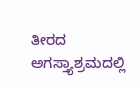ತೀರದ ಅಗಸ್ತ್ಯಾಶ್ರಮದಲ್ಲಿ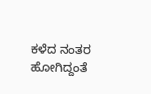ಕಳೆದ ನಂತರ ಹೋಗಿದ್ದಂತೆ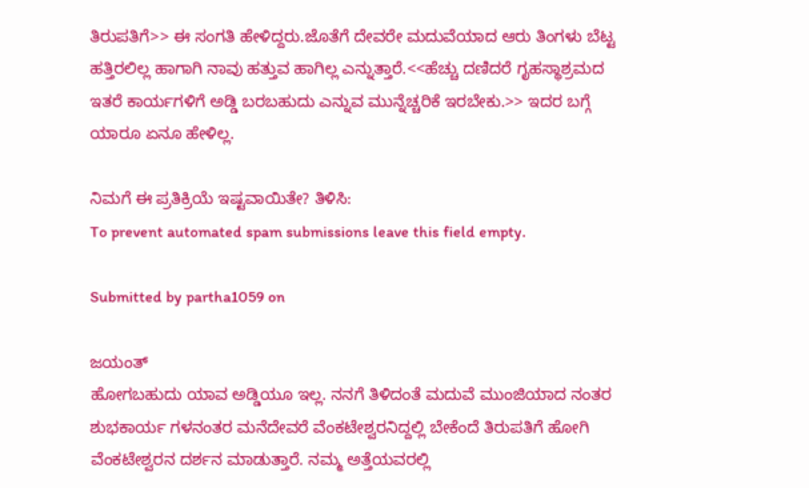ತಿರುಪತಿಗೆ>> ಈ ಸಂಗತಿ ಹೇಳಿದ್ದರು.ಜೊತೆಗೆ ದೇವರೇ ಮದುವೆಯಾದ ಆರು ತಿಂಗಳು ಬೆಟ್ಟ ಹತ್ತಿರಲಿಲ್ಲ ಹಾಗಾಗಿ ನಾವು ಹತ್ತುವ ಹಾಗಿಲ್ಲ ಎನ್ನುತ್ತಾರೆ.<<ಹೆಚ್ಚು ದಣಿದರೆ ಗೃಹಸ್ಥಾಶ್ರಮದ ಇತರೆ ಕಾರ್ಯಗಳಿಗೆ ಅಡ್ಡಿ ಬರಬಹುದು ಎನ್ನುವ ಮುನ್ನೆಚ್ಚರಿಕೆ ಇರಬೇಕು.>> ಇದರ ಬಗ್ಗೆ ಯಾರೂ ಏನೂ ಹೇಳಿಲ್ಲ.

ನಿಮಗೆ ಈ ಪ್ರತಿಕ್ರಿಯೆ ಇಷ್ಟವಾಯಿತೇ? ತಿಳಿಸಿ:
To prevent automated spam submissions leave this field empty.

Submitted by partha1059 on

ಜಯಂತ್
ಹೋಗಬಹುದು ಯಾವ ಅಡ್ಡಿಯೂ ಇಲ್ಲ. ನನಗೆ ತಿಳಿದಂತೆ ಮದುವೆ ಮುಂಜಿಯಾದ ನಂತರ ಶುಭಕಾರ್ಯ ಗಳನಂತರ ಮನೆದೇವರೆ ವೆಂಕಟೇಶ್ವರನಿದ್ದಲ್ಲಿ ಬೇಕೆಂದೆ ತಿರುಪತಿಗೆ ಹೋಗಿ ವೆಂಕಟೇಶ್ವರನ ದರ್ಶನ ಮಾಡುತ್ತಾರೆ. ನಮ್ಮ ಅತ್ತೆಯವರಲ್ಲಿ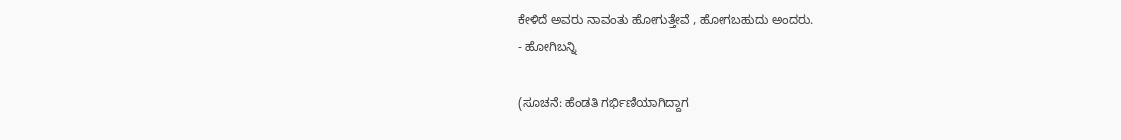ಕೇಳಿದೆ ಅವರು ನಾವಂತು ಹೋಗುತ್ತೇವೆ , ಹೋಗಬಹುದು ಅಂದರು.
- ಹೋಗಿಬನ್ನಿ

(ಸೂಚನೆ: ಹೆಂಡತಿ ಗರ್ಭಿಣಿಯಾಗಿದ್ದಾಗ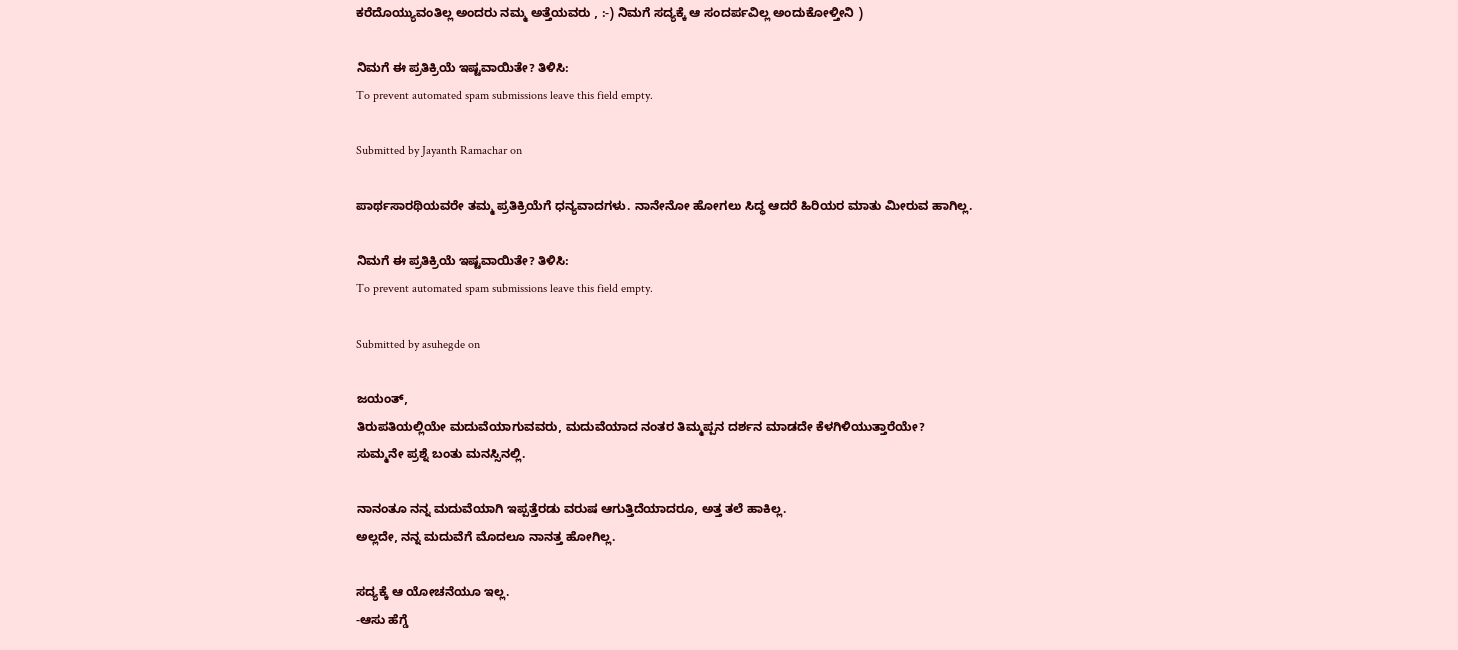ಕರೆದೊಯ್ಯುವಂತಿಲ್ಲ ಅಂದರು ನಮ್ಮ ಅತ್ತೆಯವರು , :-) ನಿಮಗೆ ಸದ್ಯಕ್ಕೆ ಆ ಸಂದರ್ಪವಿಲ್ಲ ಅಂದುಕೋಳ್ತೀನಿ )

ನಿಮಗೆ ಈ ಪ್ರತಿಕ್ರಿಯೆ ಇಷ್ಟವಾಯಿತೇ? ತಿಳಿಸಿ:
To prevent automated spam submissions leave this field empty.

Submitted by Jayanth Ramachar on

ಪಾರ್ಥಸಾರಥಿಯವರೇ ತಮ್ಮ ಪ್ರತಿಕ್ರಿಯೆಗೆ ಧನ್ಯವಾದಗಳು. ನಾನೇನೋ ಹೋಗಲು ಸಿದ್ಧ ಆದರೆ ಹಿರಿಯರ ಮಾತು ಮೀರುವ ಹಾಗಿಲ್ಲ.

ನಿಮಗೆ ಈ ಪ್ರತಿಕ್ರಿಯೆ ಇಷ್ಟವಾಯಿತೇ? ತಿಳಿಸಿ:
To prevent automated spam submissions leave this field empty.

Submitted by asuhegde on

ಜಯಂತ್,
ತಿರುಪತಿಯಲ್ಲಿಯೇ ಮದುವೆಯಾಗುವವರು, ಮದುವೆಯಾದ ನಂತರ ತಿಮ್ಮಪ್ಪನ ದರ್ಶನ ಮಾಡದೇ ಕೆಳಗಿಳಿಯುತ್ತಾರೆಯೇ?
ಸುಮ್ಮನೇ ಪ್ರಶ್ನೆ ಬಂತು ಮನಸ್ಸಿನಲ್ಲಿ.

ನಾನಂತೂ ನನ್ನ ಮದುವೆಯಾಗಿ ಇಪ್ಪತ್ತೆರಡು ವರುಷ ಆಗುತ್ತಿದೆಯಾದರೂ, ಅತ್ತ ತಲೆ ಹಾಕಿಲ್ಲ.
ಅಲ್ಲದೇ, ನನ್ನ ಮದುವೆಗೆ ಮೊದಲೂ ನಾನತ್ತ ಹೋಗಿಲ್ಲ.

ಸದ್ಯಕ್ಕೆ ಆ ಯೋಚನೆಯೂ ಇಲ್ಲ.
-ಆಸು ಹೆಗ್ಡೆ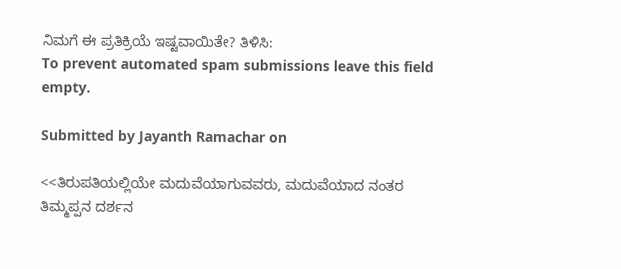ನಿಮಗೆ ಈ ಪ್ರತಿಕ್ರಿಯೆ ಇಷ್ಟವಾಯಿತೇ? ತಿಳಿಸಿ:
To prevent automated spam submissions leave this field empty.

Submitted by Jayanth Ramachar on

<<ತಿರುಪತಿಯಲ್ಲಿಯೇ ಮದುವೆಯಾಗುವವರು, ಮದುವೆಯಾದ ನಂತರ ತಿಮ್ಮಪ್ಪನ ದರ್ಶನ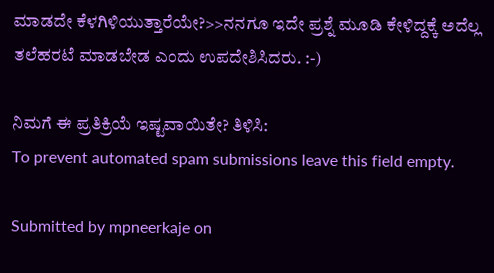ಮಾಡದೇ ಕೆಳಗಿಳಿಯುತ್ತಾರೆಯೇ?>>ನನಗೂ ಇದೇ ಪ್ರಶ್ನೆ ಮೂಡಿ ಕೇಳಿದ್ದಕ್ಕೆ ಅದೆಲ್ಲ ತಲೆಹರಟೆ ಮಾಡಬೇಡ ಎಂದು ಉಪದೇಶಿಸಿದರು. :-)

ನಿಮಗೆ ಈ ಪ್ರತಿಕ್ರಿಯೆ ಇಷ್ಟವಾಯಿತೇ? ತಿಳಿಸಿ:
To prevent automated spam submissions leave this field empty.

Submitted by mpneerkaje on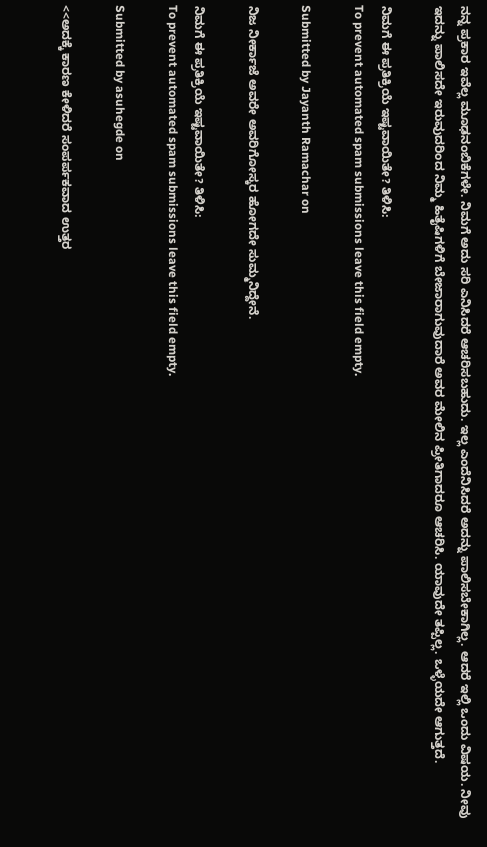ನನ್ನ ಪ್ರಕಾರ ಇವೆಲ್ಲ ಮೂಢನಂಬಿಕೆಗಳೇ. ನಿಮಗೆ ಅದು ಸರಿ ಎನಿಸಿದರೆ ಆಚರಿಸಬಹುದು. ಇಲ್ಲ ಎಂದೆನಿಸಿದರೆ ಅದನ್ನು ಪಾಲಿಸಬೇಕಾಗಿಲ್ಲ. ಆದರೆ ಇಲ್ಲಿ ಒಂದು ವಿಷಯ. ನೀವು ಇದನ್ನು ಪಾಲಿಸದೇ ಇರುವುದರಿಂದ ನಿಮ್ಮ ಹಿತೈಷಿಗಳಿಗೆ ಬೇಜಾರಾಗುವುದಾರೆ ಅವರ ಮೇಲಿನ ಪ್ರೀತಿಗಾದರೂ ಆಚರಿಸಿ. ಯಾವುದೇ ತಪ್ಪಿಲ್ಲ. ಒಳ್ಳೆಯದೇ ಆಗುತ್ತದೆ.

ನಿಮಗೆ ಈ ಪ್ರತಿಕ್ರಿಯೆ ಇಷ್ಟವಾಯಿತೇ? ತಿಳಿಸಿ:
To prevent automated spam submissions leave this field empty.

Submitted by Jayanth Ramachar on

ನಿಜ ನೀರ್ಕಾಜೆ ಅವರೇ ಅವರಿಗೋಸ್ಕರ ಹೋಗದೇ ಸುಮ್ಮನಿದ್ದೇನೆ.

ನಿಮಗೆ ಈ ಪ್ರತಿಕ್ರಿಯೆ ಇಷ್ಟವಾಯಿತೇ? ತಿಳಿಸಿ:
To prevent automated spam submissions leave this field empty.

Submitted by asuhegde on

<<ಅದಕ್ಕೆ ಕಾರಣ ಕೇಳಿದರೆ ಸಂಪರ್ಪಕವಾದ ಉತ್ತರ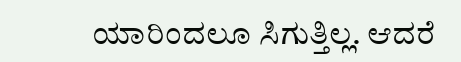ಯಾರಿಂದಲೂ ಸಿಗುತ್ತಿಲ್ಲ. ಆದರೆ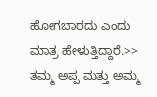ಹೋಗಬಾರದು ಎಂದು ಮಾತ್ರ ಹೇಳುತ್ತಿದ್ದಾರೆ.>>
ತಮ್ಮ ಅಪ್ಪ ಮತ್ತು ಅಮ್ಮ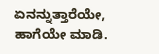ಏನನ್ನುತ್ತಾರೆಯೇ, ಹಾಗೆಯೇ ಮಾಡಿ.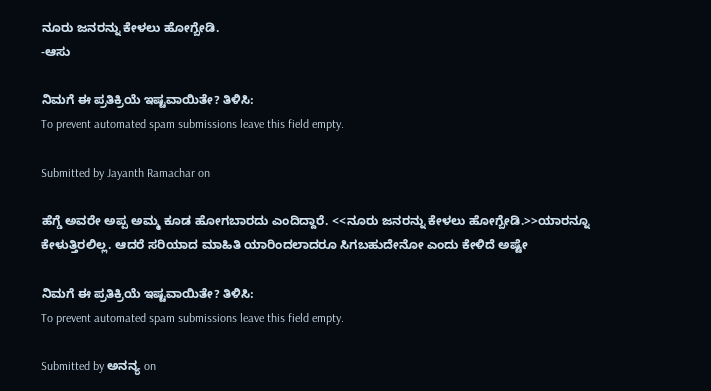ನೂರು ಜನರನ್ನು ಕೇಳಲು ಹೋಗ್ಬೇಡಿ.
-ಆಸು

ನಿಮಗೆ ಈ ಪ್ರತಿಕ್ರಿಯೆ ಇಷ್ಟವಾಯಿತೇ? ತಿಳಿಸಿ:
To prevent automated spam submissions leave this field empty.

Submitted by Jayanth Ramachar on

ಹೆಗ್ಡೆ ಅವರೇ ಅಪ್ಪ ಅಮ್ಮ ಕೂಡ ಹೋಗಬಾರದು ಎಂದಿದ್ದಾರೆ. <<ನೂರು ಜನರನ್ನು ಕೇಳಲು ಹೋಗ್ಬೇಡಿ.>>ಯಾರನ್ನೂ ಕೇಳುತ್ತಿರಲಿಲ್ಲ. ಆದರೆ ಸರಿಯಾದ ಮಾಹಿತಿ ಯಾರಿಂದಲಾದರೂ ಸಿಗಬಹುದೇನೋ ಎಂದು ಕೇಳಿದೆ ಅಷ್ಟೇ

ನಿಮಗೆ ಈ ಪ್ರತಿಕ್ರಿಯೆ ಇಷ್ಟವಾಯಿತೇ? ತಿಳಿಸಿ:
To prevent automated spam submissions leave this field empty.

Submitted by ಅನನ್ಯ on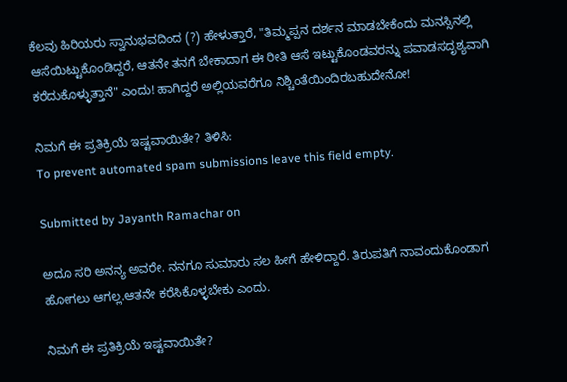ಕೆಲವು ಹಿರಿಯರು ಸ್ವಾನುಭವದಿಂದ (?) ಹೇಳುತ್ತಾರೆ, "ತಿಮ್ಮಪ್ಪನ ದರ್ಶನ ಮಾಡಬೇಕೆಂದು ಮನಸ್ಸಿನಲ್ಲಿ ಆಸೆಯಿಟ್ಟುಕೊಂಡಿದ್ದರೆ, ಆತನೇ ತನಗೆ ಬೇಕಾದಾಗ ಈ ರೀತಿ ಆಸೆ ಇಟ್ಟುಕೊಂಡವರನ್ನು ಪವಾಡಸದೃಶ್ಯವಾಗಿ ಕರೆದುಕೊಳ್ಳುತ್ತಾನೆ" ಎಂದು! ಹಾಗಿದ್ದರೆ ಅಲ್ಲಿಯವರೆಗೂ ನಿಶ್ಚಿಂತೆಯಿಂದಿರಬಹುದೇನೋ!

ನಿಮಗೆ ಈ ಪ್ರತಿಕ್ರಿಯೆ ಇಷ್ಟವಾಯಿತೇ? ತಿಳಿಸಿ:
To prevent automated spam submissions leave this field empty.

Submitted by Jayanth Ramachar on

ಅದೂ ಸರಿ ಅನನ್ಯ ಅವರೇ. ನನಗೂ ಸುಮಾರು ಸಲ ಹೀಗೆ ಹೇಳಿದ್ದಾರೆ. ತಿರುಪತಿಗೆ ನಾವಂದುಕೊಂಡಾಗ ಹೋಗಲು ಆಗಲ್ಲ.ಆತನೇ ಕರೆಸಿಕೊಳ್ಳಬೇಕು ಎಂದು.

ನಿಮಗೆ ಈ ಪ್ರತಿಕ್ರಿಯೆ ಇಷ್ಟವಾಯಿತೇ?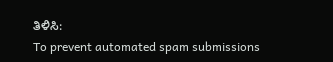ತಿಳಿಸಿ:
To prevent automated spam submissions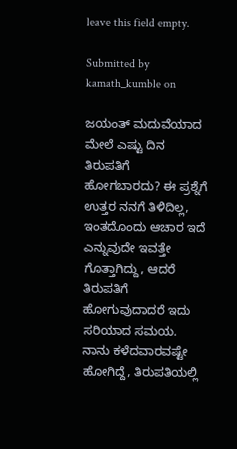leave this field empty.

Submitted by kamath_kumble on

ಜಯಂತ್ ಮದುವೆಯಾದ ಮೇಲೆ ಎಷ್ಟು ದಿನ ತಿರುಪತಿಗೆ ಹೋಗಬಾರದು? ಈ ಪ್ರಶ್ನೆಗೆ ಉತ್ತರ ನನಗೆ ತಿಳಿದಿಲ್ಲ, ಇಂತದೊಂದು ಆಚಾರ ಇದೆ ಎನ್ನುವುದೇ ಇವತ್ತೇ ಗೊತ್ತಾಗಿದ್ದು, ಆದರೆ ತಿರುಪತಿಗೆ ಹೋಗುವುದಾದರೆ ಇದು ಸರಿಯಾದ ಸಮಯ. ನಾನು ಕಳೆದವಾರವಷ್ಟೇ ಹೋಗಿದ್ದೆ, ತಿರುಪತಿಯಲ್ಲಿ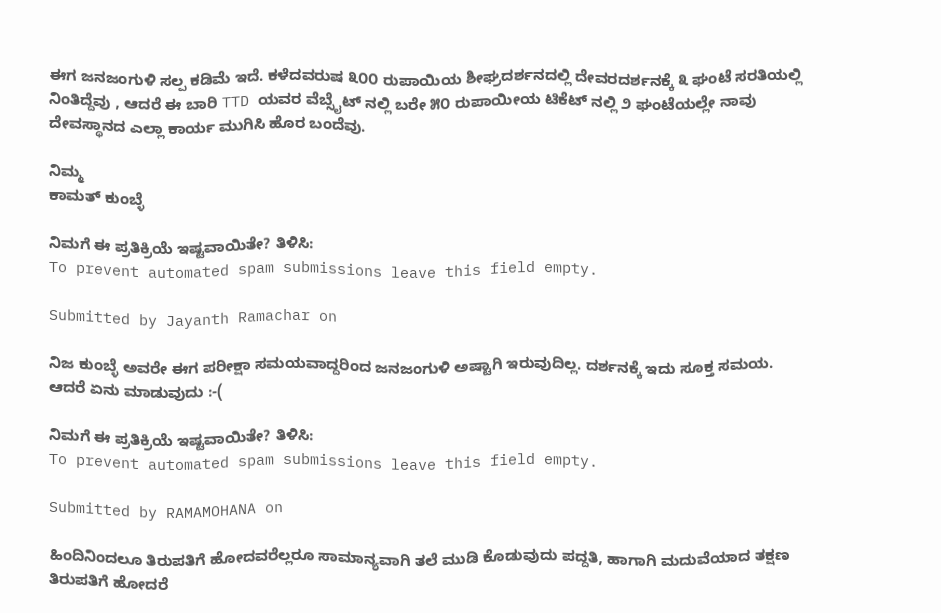ಈಗ ಜನಜಂಗುಳಿ ಸಲ್ಪ ಕಡಿಮೆ ಇದೆ. ಕಳೆದವರುಷ ೩೦೦ ರುಪಾಯಿಯ ಶೀಘ್ರದರ್ಶನದಲ್ಲಿ ದೇವರದರ್ಶನಕ್ಕೆ ೩ ಘಂಟೆ ಸರತಿಯಲ್ಲಿ ನಿಂತಿದ್ದೆವು , ಆದರೆ ಈ ಬಾರಿ TTD ಯವರ ವೆಬ್ಸೈಟ್ ನಲ್ಲಿ ಬರೇ ೫೦ ರುಪಾಯೀಯ ಟಿಕೆಟ್ ನಲ್ಲಿ ೨ ಘಂಟೆಯಲ್ಲೇ ನಾವು ದೇವಸ್ಥಾನದ ಎಲ್ಲಾ ಕಾರ್ಯ ಮುಗಿಸಿ ಹೊರ ಬಂದೆವು.

ನಿಮ್ಮ
ಕಾಮತ್ ಕುಂಬ್ಳೆ

ನಿಮಗೆ ಈ ಪ್ರತಿಕ್ರಿಯೆ ಇಷ್ಟವಾಯಿತೇ? ತಿಳಿಸಿ:
To prevent automated spam submissions leave this field empty.

Submitted by Jayanth Ramachar on

ನಿಜ ಕುಂಬ್ಳೆ ಅವರೇ ಈಗ ಪರೀಕ್ಷಾ ಸಮಯವಾದ್ದರಿಂದ ಜನಜಂಗುಳಿ ಅಷ್ಟಾಗಿ ಇರುವುದಿಲ್ಲ. ದರ್ಶನಕ್ಕೆ ಇದು ಸೂಕ್ತ ಸಮಯ. ಆದರೆ ಏನು ಮಾಡುವುದು :-(

ನಿಮಗೆ ಈ ಪ್ರತಿಕ್ರಿಯೆ ಇಷ್ಟವಾಯಿತೇ? ತಿಳಿಸಿ:
To prevent automated spam submissions leave this field empty.

Submitted by RAMAMOHANA on

ಹಿಂದಿನಿಂದಲೂ ತಿರುಪತಿಗೆ ಹೋದವರೆಲ್ಲರೂ ಸಾಮಾನ್ಯವಾಗಿ ತಲೆ ಮುಡಿ ಕೊಡುವುದು ಪದ್ದತಿ, ಹಾಗಾಗಿ ಮದುವೆಯಾದ ತಕ್ಷಣ ತಿರುಪತಿಗೆ ಹೋದರೆ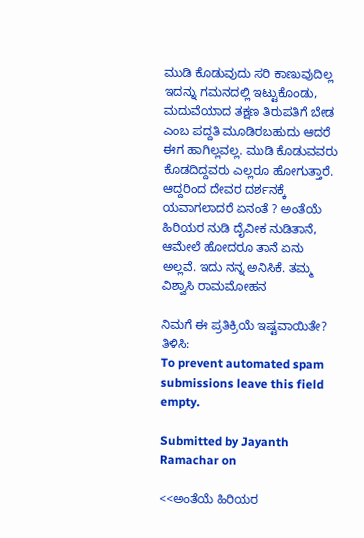ಮುಡಿ ಕೊಡುವುದು ಸರಿ ಕಾಣುವುದಿಲ್ಲ ಇದನ್ನು ಗಮನದಲ್ಲಿ ಇಟ್ಟುಕೊಂಡು, ಮದುವೆಯಾದ ತಕ್ಷಣ ತಿರುಪತಿಗೆ ಬೇಡ ಎಂಬ ಪದ್ದತಿ ಮೂಡಿರಬಹುದು ಆದರೆ ಈಗ ಹಾಗಿಲ್ಲವಲ್ಲ. ಮುಡಿ ಕೊಡುವವರು ಕೊಡದಿದ್ದವರು ಎಲ್ಲರೂ ಹೋಗುತ್ತಾರೆ. ಆದ್ದರಿಂದ ದೇವರ ದರ್ಶನಕ್ಕೆ ಯವಾಗಲಾದರೆ ಏನಂತೆ ? ಅಂತೆಯೆ ಹಿರಿಯರ ನುಡಿ ದೈವೀಕ ನುಡಿತಾನೆ, ಆಮೇಲೆ ಹೋದರೂ ತಾನೆ ಏನು ಅಲ್ಲವೆ. ಇದು ನನ್ನ ಅನಿಸಿಕೆ. ತಮ್ಮ ವಿಶ್ವಾಸಿ ರಾಮಮೋಹನ

ನಿಮಗೆ ಈ ಪ್ರತಿಕ್ರಿಯೆ ಇಷ್ಟವಾಯಿತೇ? ತಿಳಿಸಿ:
To prevent automated spam submissions leave this field empty.

Submitted by Jayanth Ramachar on

<<ಅಂತೆಯೆ ಹಿರಿಯರ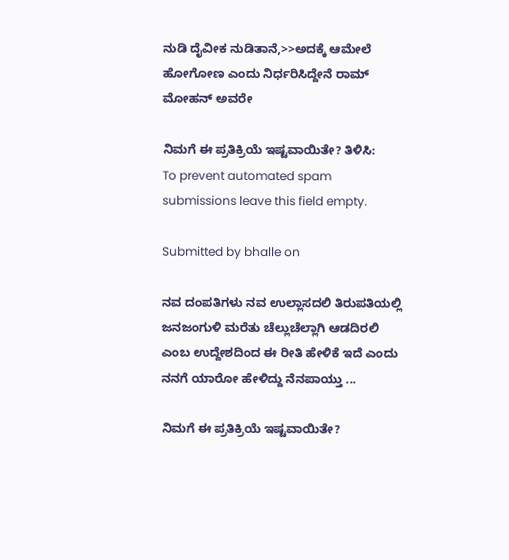ನುಡಿ ದೈವೀಕ ನುಡಿತಾನೆ,>>ಅದಕ್ಕೆ ಆಮೇಲೆ ಹೋಗೋಣ ಎಂದು ನಿರ್ಧರಿಸಿದ್ದೇನೆ ರಾಮ್ ಮೋಹನ್ ಅವರೇ

ನಿಮಗೆ ಈ ಪ್ರತಿಕ್ರಿಯೆ ಇಷ್ಟವಾಯಿತೇ? ತಿಳಿಸಿ:
To prevent automated spam submissions leave this field empty.

Submitted by bhalle on

ನವ ದಂಪತಿಗಳು ನವ ಉಲ್ಲಾಸದಲಿ ತಿರುಪತಿಯಲ್ಲಿ ಜನಜಂಗುಳಿ ಮರೆತು ಚೆಲ್ಲುಚೆಲ್ಲಾಗಿ ಆಡದಿರಲಿ ಎಂಬ ಉದ್ದೇಶದಿಂದ ಈ ರೀತಿ ಹೇಳಿಕೆ ಇದೆ ಎಂದು ನನಗೆ ಯಾರೋ ಹೇಳಿದ್ದು ನೆನಪಾಯ್ತು ...

ನಿಮಗೆ ಈ ಪ್ರತಿಕ್ರಿಯೆ ಇಷ್ಟವಾಯಿತೇ?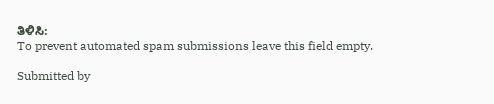ತಿಳಿಸಿ:
To prevent automated spam submissions leave this field empty.

Submitted by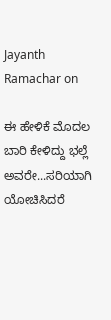Jayanth Ramachar on

ಈ ಹೇಳಿಕೆ ಮೊದಲ ಬಾರಿ ಕೇಳಿದ್ದು ಭಲ್ಲೆ ಅವರೇ...ಸರಿಯಾಗಿ ಯೋಚಿಸಿದರೆ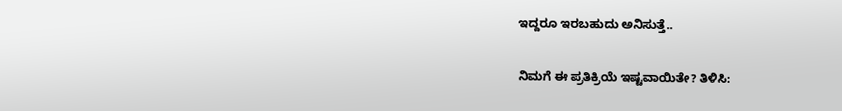ಇದ್ದರೂ ಇರಬಹುದು ಅನಿಸುತ್ತೆ..

ನಿಮಗೆ ಈ ಪ್ರತಿಕ್ರಿಯೆ ಇಷ್ಟವಾಯಿತೇ? ತಿಳಿಸಿ: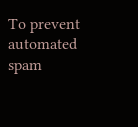To prevent automated spam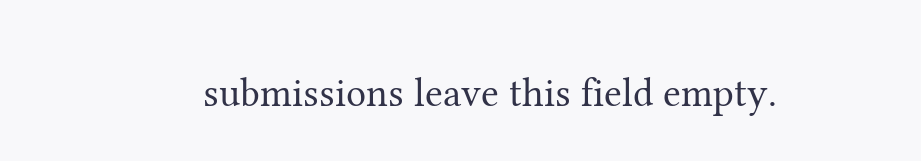submissions leave this field empty.